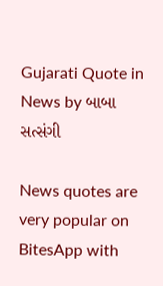Gujarati Quote in News by બાબા સત્સંગી

News quotes are very popular on BitesApp with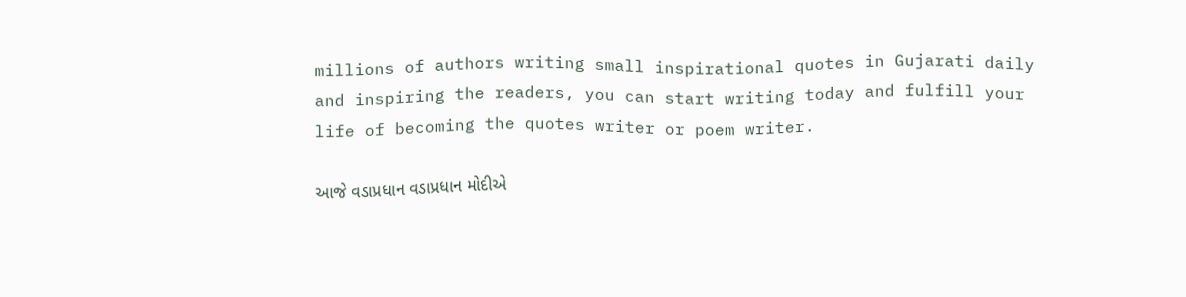millions of authors writing small inspirational quotes in Gujarati daily and inspiring the readers, you can start writing today and fulfill your life of becoming the quotes writer or poem writer.

આજે વડાપ્રધાન વડાપ્રધાન મોદીએ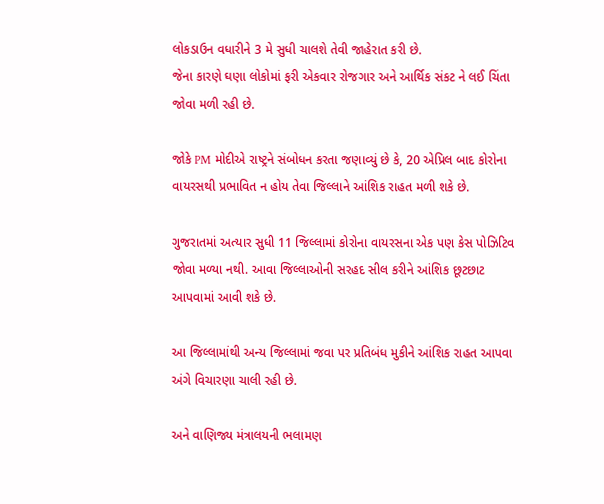લોકડાઉન વધારીને 3 મે સુધી ચાલશે તેવી જાહેરાત કરી છે.
જેના કારણે ઘણા લોકોમાં ફરી એકવાર રોજગાર અને આર્થિક સંકટ ને લઈ ચિંતા જોવા મળી રહી છે.

જોકે PM મોદીએ રાષ્ટ્રને સંબોધન કરતા જણાવ્યું છે કે, 20 એપ્રિલ બાદ કોરોના વાયરસથી પ્રભાવિત ન હોય તેવા જિલ્લાને આંશિક રાહત મળી શકે છે.

ગુજરાતમાં અત્યાર સુધી 11 જિલ્લામાં કોરોના વાયરસના એક પણ કેસ પોઝિટિવ જોવા મળ્યા નથી. આવા જિલ્લાઓની સરહદ સીલ કરીને આંશિક છૂટછાટ આપવામાં આવી શકે છે.

આ જિલ્લામાંથી અન્ય જિલ્લામાં જવા પર પ્રતિબંધ મુકીને આંશિક રાહત આપવા અંગે વિચારણા ચાલી રહી છે.

અને વાણિજ્ય મંત્રાલયની ભલામણ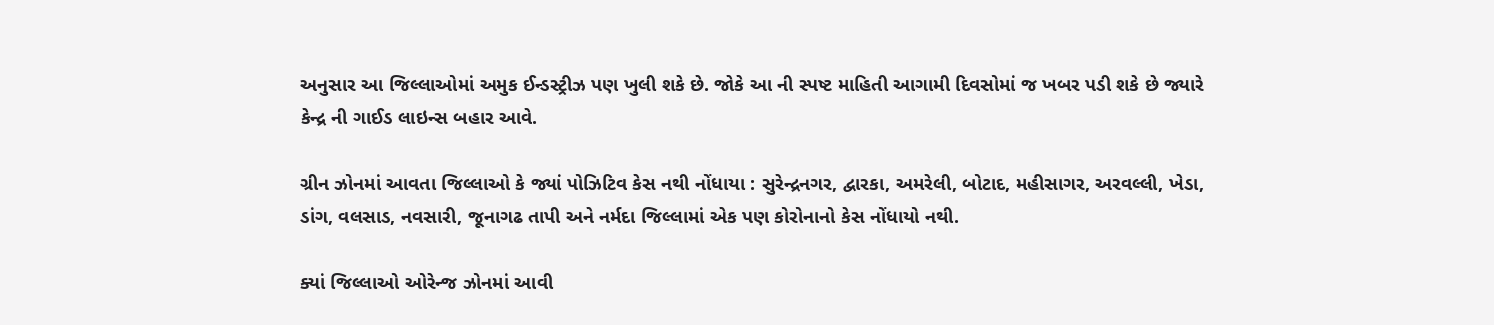અનુસાર આ જિલ્લાઓમાં અમુક ઈન્ડસ્ટ્રીઝ પણ ખુલી શકે છે. જોકે આ ની સ્પષ્ટ માહિતી આગામી દિવસોમાં જ ખબર પડી શકે છે જ્યારે કેન્દ્ર ની ગાઈડ લાઇન્સ બહાર આવે.

ગ્રીન ઝોનમાં આવતા જિલ્લાઓ કે જ્યાં પોઝિટિવ કેસ નથી નોંધાયા : સુરેન્દ્રનગર, દ્વારકા, અમરેલી, બોટાદ, મહીસાગર, અરવલ્લી, ખેડા, ડાંગ, વલસાડ, નવસારી, જૂનાગઢ તાપી અને નર્મદા જિલ્લામાં એક પણ કોરોનાનો કેસ નોંધાયો નથી.

ક્યાં જિલ્લાઓ ઓરેન્જ ઝોનમાં આવી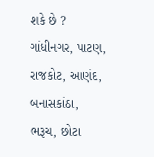શકે છે ?
ગાંધીનગર, પાટણ, રાજકોટ, આણંદ, બનાસકાંઠા, ભરૂચ, છોટા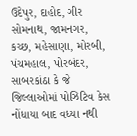ઉદેપુર, દાહોદ, ગીર સોમનાથ, જામનગર, કચ્છ, મહેસાણા, મોરબી, પંચમહાલ, પોરબંદર, સાબરકાંઠા કે જે જિલ્લાઓમાં પોઝિટિવ કેસ નોંધાયા બાદ વધ્યા નથી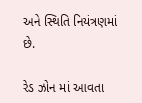અને સ્થિતિ નિયંત્રણમાં છે.

રેડ ઝોન માં આવતા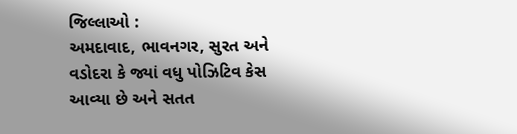જિલ્લાઓ :
અમદાવાદ, ભાવનગર, સુરત અને વડોદરા કે જ્યાં વધુ પોઝિટિવ કેસ આવ્યા છે અને સતત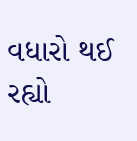વધારો થઈ રહ્યો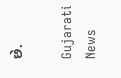છે.

Gujarati News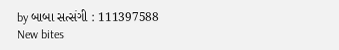by બાબા સત્સંગી : 111397588
New bites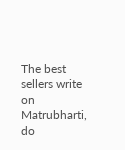The best sellers write on Matrubharti, do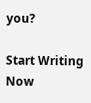you?

Start Writing Now